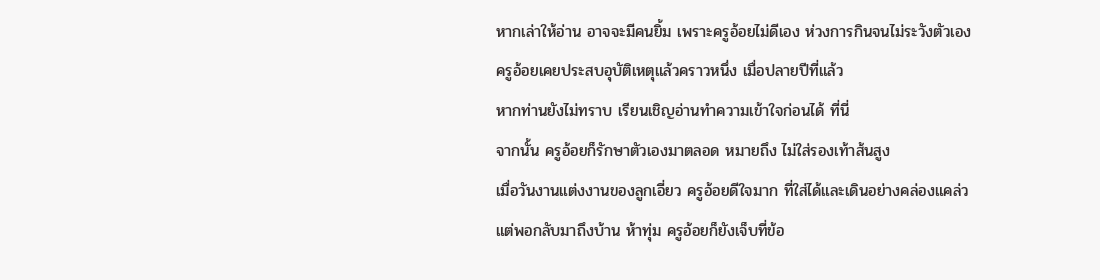หากเล่าให้อ่าน อาจจะมีคนยิ้ม เพราะครูอ้อยไม่ดีเอง ห่วงการกินจนไม่ระวังตัวเอง
ครูอ้อยเคยประสบอุบัติเหตุแล้วคราวหนึ่ง เมื่อปลายปีที่แล้ว
หากท่านยังไม่ทราบ เรียนเชิญอ่านทำความเข้าใจก่อนได้ ที่นี่
จากนั้น ครูอ้อยก็รักษาตัวเองมาตลอด หมายถึง ไม่ใส่รองเท้าส้นสูง
เมื่อวันงานแต่งงานของลูกเอี่ยว ครูอ้อยดีใจมาก ที่ใส่ได้และเดินอย่างคล่องแคล่ว
แต่พอกลับมาถึงบ้าน ห้าทุ่ม ครูอ้อยก็ยังเจ็บที่ข้อ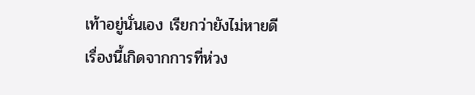เท้าอยู่นั่นเอง เรียกว่ายังไม่หายดี
เรื่องนี้เกิดจากการที่ห่วง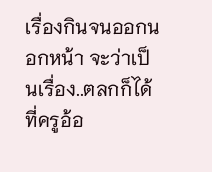เรื่องกินจนออกนอกหน้า จะว่าเป็นเรื่อง..ตลกก็ได้ ที่ครูอ้อ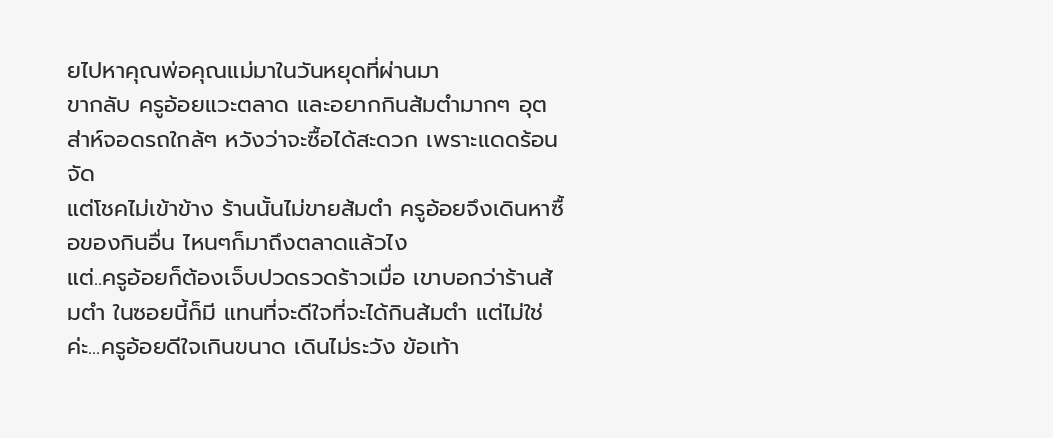ยไปหาคุณพ่อคุณแม่มาในวันหยุดที่ผ่านมา
ขากลับ ครูอ้อยแวะตลาด และอยากกินส้มตำมากๆ อุตส่าห์จอดรถใกล้ๆ หวังว่าจะซื้อได้สะดวก เพราะแดดร้อนจัด
แต่โชคไม่เข้าข้าง ร้านนั้นไม่ขายส้มตำ ครูอ้อยจึงเดินหาซื้อของกินอื่น ไหนๆก็มาถึงตลาดแล้วไง
แต่..ครูอ้อยก็ต้องเจ็บปวดรวดร้าวเมื่อ เขาบอกว่าร้านส้มตำ ในซอยนี้ก็มี แทนที่จะดีใจที่จะได้กินส้มตำ แต่ไม่ใช่ค่ะ...ครูอ้อยดีใจเกินขนาด เดินไม่ระวัง ข้อเท้า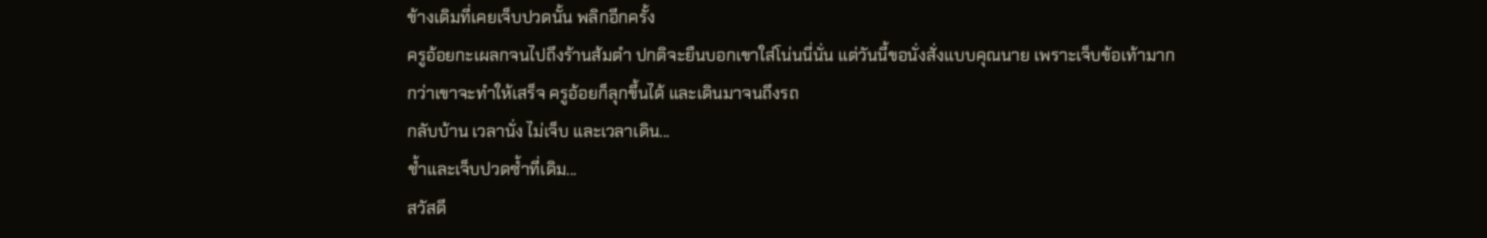ข้างเดิมที่เคยเจ็บปวดนั้น พลิกอีกครั้ง
ครูอ้อยกะเผลกจนไปถึงร้านส้มตำ ปกติจะยืนบอกเขาใส่โน่นนี่นั่น แต่วันนี้ขอนั่งสั่งแบบคุณนาย เพราะเจ็บข้อเท้ามาก
กว่าเขาจะทำให้เสร็จ ครูอ้อยก็ลุกขึ้นได้ และเดินมาจนถึงรถ
กลับบ้าน เวลานั่ง ไม่เจ็บ และเวลาเดิน...
ช้ำและเจ็บปวดซ้ำที่เดิม...
สวัสดี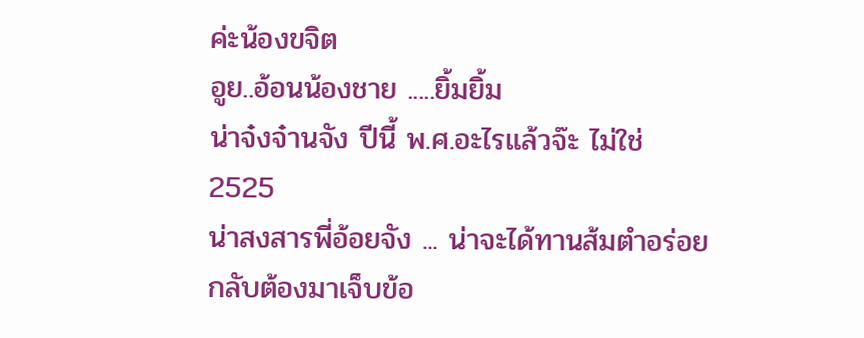ค่ะน้องขจิต
อูย..อ้อนน้องชาย .....ยิ้มยิ้ม
น่าจ๋งจ๋านจัง ปีนี้ พ.ศ.อะไรแล้วจ๊ะ ไม่ใช่ 2525
น่าสงสารพี่อ้อยจัง ... น่าจะได้ทานส้มตำอร่อย กลับต้องมาเจ็บข้อ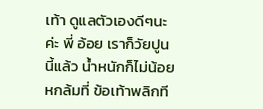เท้า ดูแลตัวเองดีๆนะค่ะ พี่ อ้อย เราก็วัยปูนนี้แล้ว น้ำหนักก็ไม่น้อย หกล้มที่ ข้อเท้าพลิกที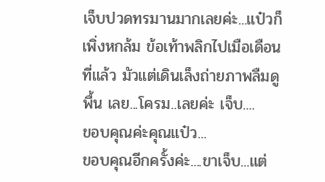เจ็บปวดทรมานมากเลยค่ะ...แป๋วก็เพิ่งหกล้ม ข้อเท้าพลิกไปเมือเดือนที่แล้ว มัวแต่เดินเล็งถ่ายภาพลืมดูพื้น เลย...โครม..เลยค่ะ เจ็บ....
ขอบคุณค่ะคุณแป๋ว...
ขอบคุณอีกครั้งค่ะ....ขาเจ็บ...แต่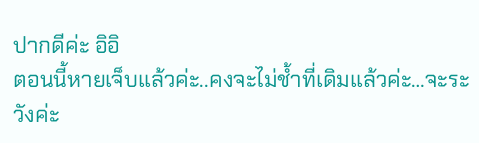ปากดีค่ะ อิอิ
ตอนนี้หายเจ็บแล้วค่ะ..คงจะไม่ช้ำที่เดิมแล้วค่ะ…จะระวังค่ะ